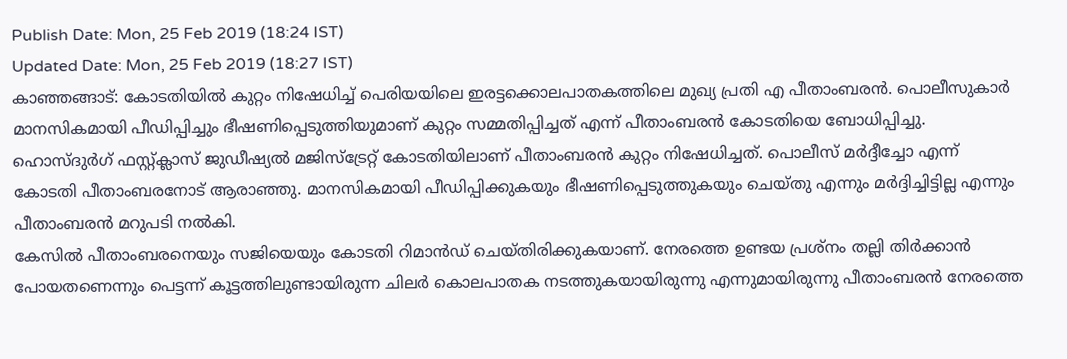Publish Date: Mon, 25 Feb 2019 (18:24 IST)
Updated Date: Mon, 25 Feb 2019 (18:27 IST)
കാഞ്ഞങ്ങാട്: കോടതിയിൽ കുറ്റം നിഷേധിച്ച് പെരിയയിലെ ഇരട്ടക്കൊലപാതകത്തിലെ മുഖ്യ പ്രതി എ പീതാംബരൻ. പൊലീസുകാർ മാനസികമായി പീഡിപ്പിച്ചും ഭീഷണിപ്പെടുത്തിയുമാണ് കുറ്റം സമ്മതിപ്പിച്ചത് എന്ന് പീതാംബരൻ കോടതിയെ ബോധിപ്പിച്ചു.
ഹൊസ്ദുർഗ് ഫസ്റ്റ്ക്ലാസ് ജുഡീഷ്യൽ മജിസ്ട്രേറ്റ് കോടതിയിലാണ് പീതാംബരൻ കുറ്റം നിഷേധിച്ചത്. പൊലീസ് മർദ്ദീച്ചോ എന്ന് കോടതി പീതാംബരനോട് ആരാഞ്ഞു. മാനസികമായി പീഡിപ്പിക്കുകയും ഭീഷണിപ്പെടുത്തുകയും ചെയ്തു എന്നും മർദ്ദിച്ചിട്ടില്ല എന്നും പീതാംബരൻ മറുപടി നൽകി.
കേസിൽ പീതാംബരനെയും സജിയെയും കോടതി റിമാൻഡ് ചെയ്തിരിക്കുകയാണ്. നേരത്തെ ഉണ്ടയ പ്രശ്നം തല്ലി തിർക്കാൻ പോയതണെന്നും പെട്ടന്ന് കൂട്ടത്തിലുണ്ടായിരുന്ന ചിലർ കൊലപാതക നടത്തുകയായിരുന്നു എന്നുമായിരുന്നു പീതാംബരൻ നേരത്തെ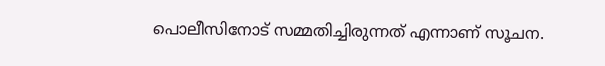പൊലീസിനോട് സമ്മതിച്ചിരുന്നത് എന്നാണ് സൂചന.